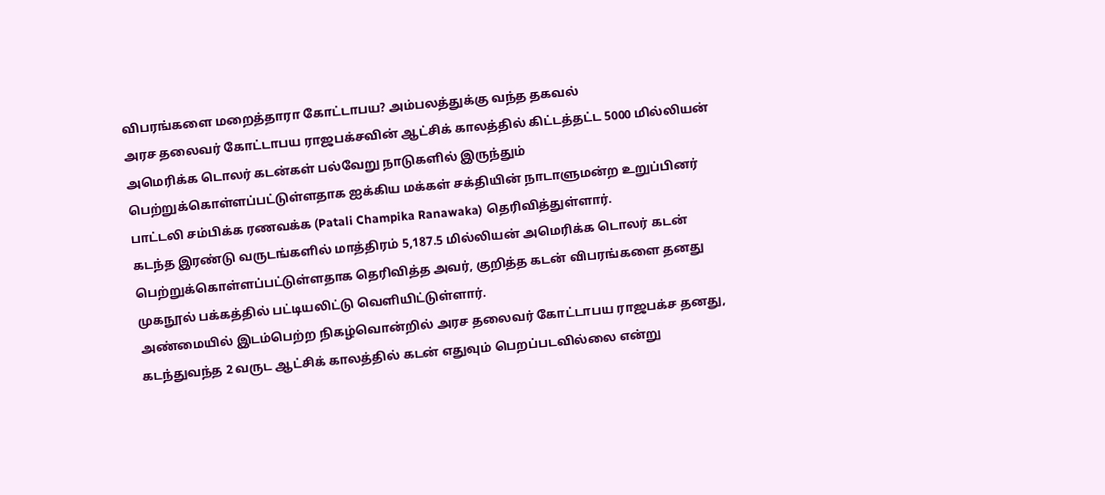விபரங்களை மறைத்தாரா கோட்டாபய? அம்பலத்துக்கு வந்த தகவல்
அரச தலைவர் கோட்டாபய ராஜபக்சவின் ஆட்சிக் காலத்தில் கிட்டத்தட்ட 5000 மில்லியன் அமெரிக்க டொலர் கடன்கள் பல்வேறு நாடுகளில் இருந்தும் பெற்றுக்கொள்ளப்பட்டுள்ளதாக ஐக்கிய மக்கள் சக்தியின் நாடாளுமன்ற உறுப்பினர் பாட்டலி சம்பிக்க ரணவக்க (Patali Champika Ranawaka) தெரிவித்துள்ளார்.
கடந்த இரண்டு வருடங்களில் மாத்திரம் 5,187.5 மில்லியன் அமெரிக்க டொலர் கடன் பெற்றுக்கொள்ளப்பட்டுள்ளதாக தெரிவித்த அவர், குறித்த கடன் விபரங்களை தனது முகநூல் பக்கத்தில் பட்டியலிட்டு வெளியிட்டுள்ளார்.
அண்மையில் இடம்பெற்ற நிகழ்வொன்றில் அரச தலைவர் கோட்டாபய ராஜபக்ச தனது, கடந்துவந்த 2 வருட ஆட்சிக் காலத்தில் கடன் எதுவும் பெறப்படவில்லை என்று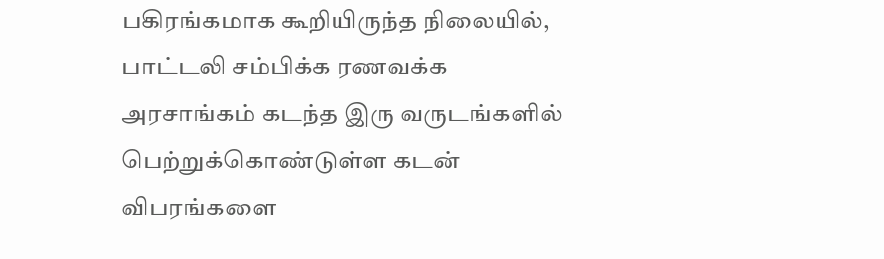பகிரங்கமாக கூறியிருந்த நிலையில், பாட்டலி சம்பிக்க ரணவக்க அரசாங்கம் கடந்த இரு வருடங்களில் பெற்றுக்கொண்டுள்ள கடன் விபரங்களை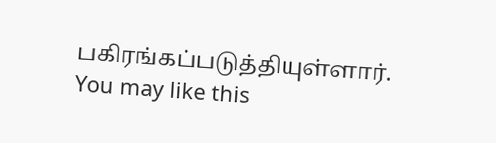பகிரங்கப்படுத்தியுள்ளார்.
You may like this